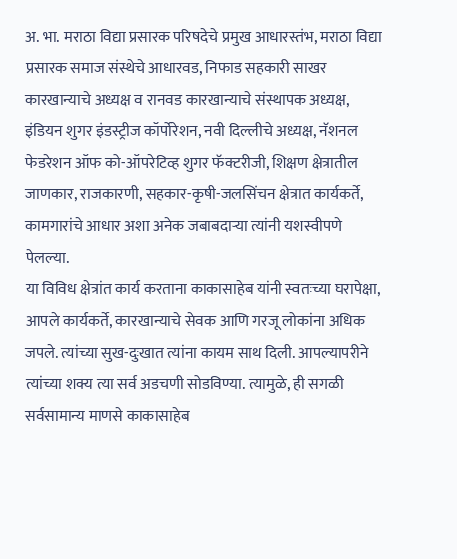अ. भा. मराठा विद्या प्रसारक परिषदेचे प्रमुख आधारस्तंभ, मराठा विद्या प्रसारक समाज संस्थेचे आधारवड, निफाड सहकारी साखर कारखान्याचे अध्यक्ष व रानवड कारखान्याचे संस्थापक अध्यक्ष, इंडियन शुगर इंडस्ट्रीज कॉर्पोरेशन, नवी दिल्लीचे अध्यक्ष, नॅशनल फेडरेशन ऑफ को-ऑपरेटिव्ह शुगर फॅक्टरीजी, शिक्षण क्षेत्रातील जाणकार, राजकारणी, सहकार-कृषी-जलसिंचन क्षेत्रात कार्यकर्ते, कामगारांचे आधार अशा अनेक जबाबदाऱ्या त्यांनी यशस्वीपणे पेलल्या.
या विविध क्षेत्रांत कार्य करताना काकासाहेब यांनी स्वतःच्या घरापेक्षा, आपले कार्यकर्ते, कारखान्याचे सेवक आणि गरजू लोकांना अधिक जपले. त्यांच्या सुख-दुःखात त्यांना कायम साथ दिली. आपल्यापरीने त्यांच्या शक्य त्या सर्व अडचणी सोडविण्या. त्यामुळे, ही सगळी सर्वसामान्य माणसे काकासाहेब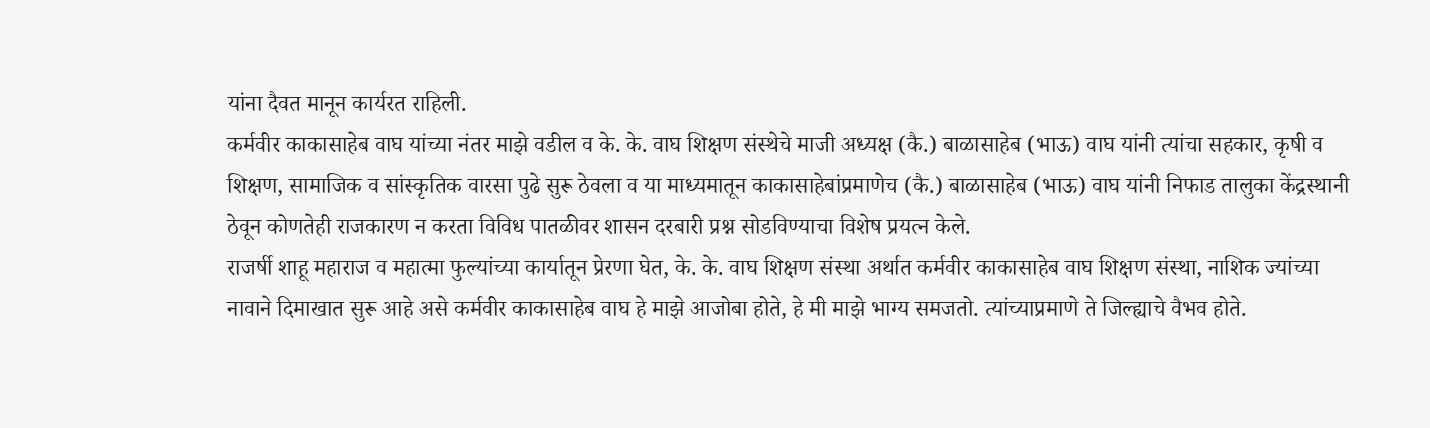यांना दैवत मानून कार्यरत राहिली.
कर्मवीर काकासाहेब वाघ यांच्या नंतर माझे वडील व के. के. वाघ शिक्षण संस्थेचे माजी अध्यक्ष (कै.) बाळासाहेब (भाऊ) वाघ यांनी त्यांचा सहकार, कृषी व शिक्षण, सामाजिक व सांस्कृतिक वारसा पुढे सुरू ठेवला व या माध्यमातून काकासाहेबांप्रमाणेच (कै.) बाळासाहेब (भाऊ) वाघ यांनी निफाड तालुका केंद्रस्थानी ठेवून कोणतेही राजकारण न करता विविध पातळीवर शासन दरबारी प्रश्न सोडविण्याचा विशेष प्रयत्न केले.
राजर्षी शाहू महाराज व महात्मा फुल्यांच्या कार्यातून प्रेरणा घेत, के. के. वाघ शिक्षण संस्था अर्थात कर्मवीर काकासाहेब वाघ शिक्षण संस्था, नाशिक ज्यांच्या नावाने दिमाखात सुरू आहे असे कर्मवीर काकासाहेब वाघ हे माझे आजोबा होते, हे मी माझे भाग्य समजतो. त्यांच्याप्रमाणे ते जिल्ह्याचे वैभव होते.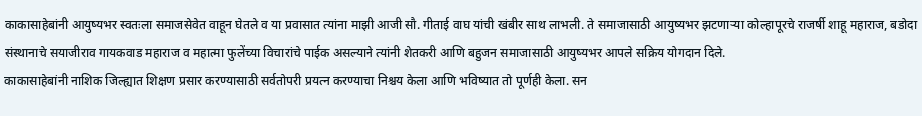काकासाहेबांनी आयुष्यभर स्वतःला समाजसेवेत वाहून घेतले व या प्रवासात त्यांना माझी आजी सौ. गीताई वाघ यांची खंबीर साथ लाभली. ते समाजासाठी आयुष्यभर झटणाऱ्या कोल्हापूरचे राजर्षी शाहू महाराज, बडोदा संस्थानाचे सयाजीराव गायकवाड महाराज व महात्मा फुलेंच्या विचारांचे पाईक असल्याने त्यांनी शेतकरी आणि बहुजन समाजासाठी आयुष्यभर आपले सक्रिय योगदान दिले.
काकासाहेबांनी नाशिक जिल्ह्यात शिक्षण प्रसार करण्यासाठी सर्वतोपरी प्रयत्न करण्याचा निश्चय केला आणि भविष्यात तो पूर्णही केला. सन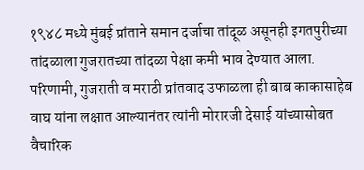१९४८ मध्ये मुंबई प्रांताने समान दर्जाचा तांदूळ असूनही इगतपुरीच्या तांदळाला गुजरातच्या तांदळा पेक्षा कमी भाव देण्यात आला. परिणामी, गुजराती व मराठी प्रांतवाद उफाळला ही बाब काकासाहेब वाघ यांना लक्षात आल्यानंतर त्यांनी मोरारजी देसाई यांच्यासोबत वैचारिक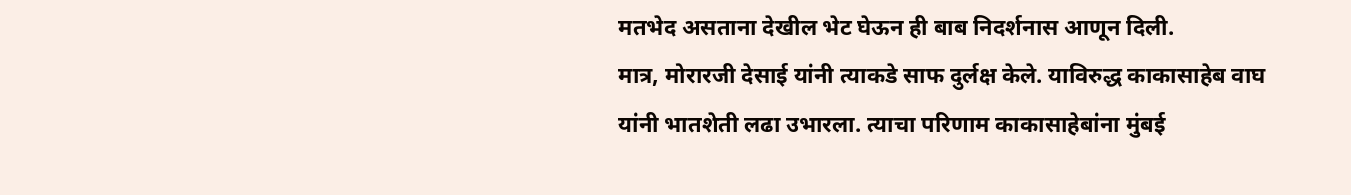मतभेद असताना देखील भेट घेऊन ही बाब निदर्शनास आणून दिली.
मात्र, मोरारजी देसाई यांनी त्याकडे साफ दुर्लक्ष केले. याविरुद्ध काकासाहेब वाघ यांनी भातशेती लढा उभारला. त्याचा परिणाम काकासाहेबांना मुंबई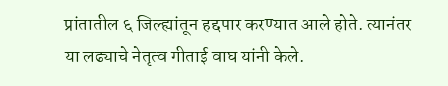प्रांतातील ६ जिल्ह्यांतून हद्दपार करण्यात आले होते. त्यानंतर या लढ्याचे नेतृत्व गीताई वाघ यांनी केले.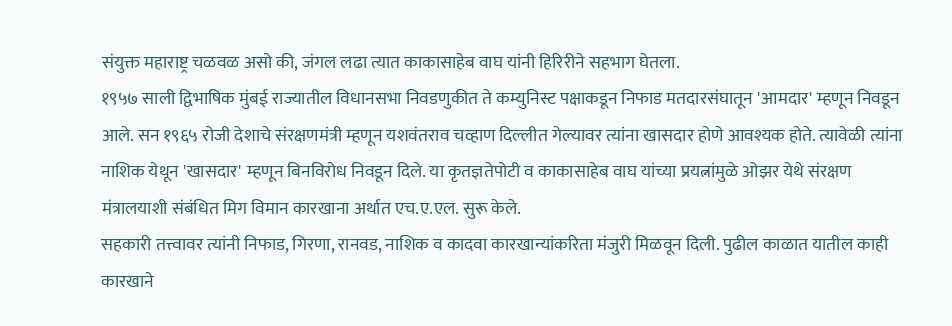संयुक्त महाराष्ट्र चळवळ असो की, जंगल लढा त्यात काकासाहेब वाघ यांनी हिरिरीने सहभाग घेतला.
१९५७ साली द्विभाषिक मुंबई राज्यातील विधानसभा निवडणुकीत ते कम्युनिस्ट पक्षाकडून निफाड मतदारसंघातून 'आमदार' म्हणून निवडून आले. सन १९६५ रोजी देशाचे संरक्षणमंत्री म्हणून यशवंतराव चव्हाण दिल्लीत गेल्यावर त्यांना खासदार होणे आवश्यक होते. त्यावेळी त्यांना नाशिक येथून 'खासदार' म्हणून बिनविरोध निवडून दिले. या कृतज्ञतेपोटी व काकासाहेब वाघ यांच्या प्रयत्नांमुळे ओझर येथे संरक्षण मंत्रालयाशी संबंधित मिग विमान कारखाना अर्थात एच.ए.एल. सुरू केले.
सहकारी तत्त्वावर त्यांनी निफाड, गिरणा, रानवड, नाशिक व कादवा कारखान्यांकरिता मंजुरी मिळवून दिली. पुढील काळात यातील काही कारखाने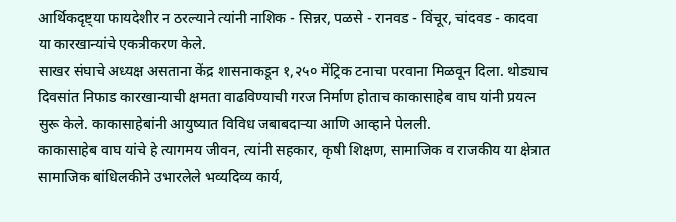आर्थिकदृष्ट्या फायदेशीर न ठरल्याने त्यांनी नाशिक - सिन्नर, पळसे - रानवड - विंचूर, चांदवड - कादवा या कारखान्यांचे एकत्रीकरण केले.
साखर संघाचे अध्यक्ष असताना केंद्र शासनाकडून १,२५० मेंट्रिक टनाचा परवाना मिळवून दिला. थोड्याच दिवसांत निफाड कारखान्याची क्षमता वाढविण्याची गरज निर्माण होताच काकासाहेब वाघ यांनी प्रयत्न सुरू केले. काकासाहेबांनी आयुष्यात विविध जबाबदाऱ्या आणि आव्हाने पेलली.
काकासाहेब वाघ यांचे हे त्यागमय जीवन, त्यांनी सहकार, कृषी शिक्षण, सामाजिक व राजकीय या क्षेत्रात सामाजिक बांधिलकीने उभारलेले भव्यदिव्य कार्य,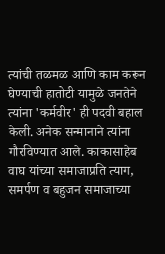त्यांची तळमळ आणि काम करून घेण्याची हातोटी यामुळे जनतेने त्यांना 'कर्मवीर' ही पदवी बहाल केली. अनेक सन्मानाने त्यांना गौरविण्यात आले. काकासाहेब वाघ यांच्या समाजाप्रति त्याग, समर्पण व बहुजन समाजाच्या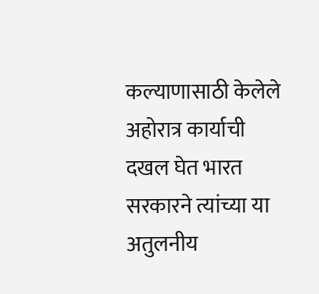कल्याणासाठी केलेले अहोरात्र कार्याची दखल घेत भारत सरकारने त्यांच्या या अतुलनीय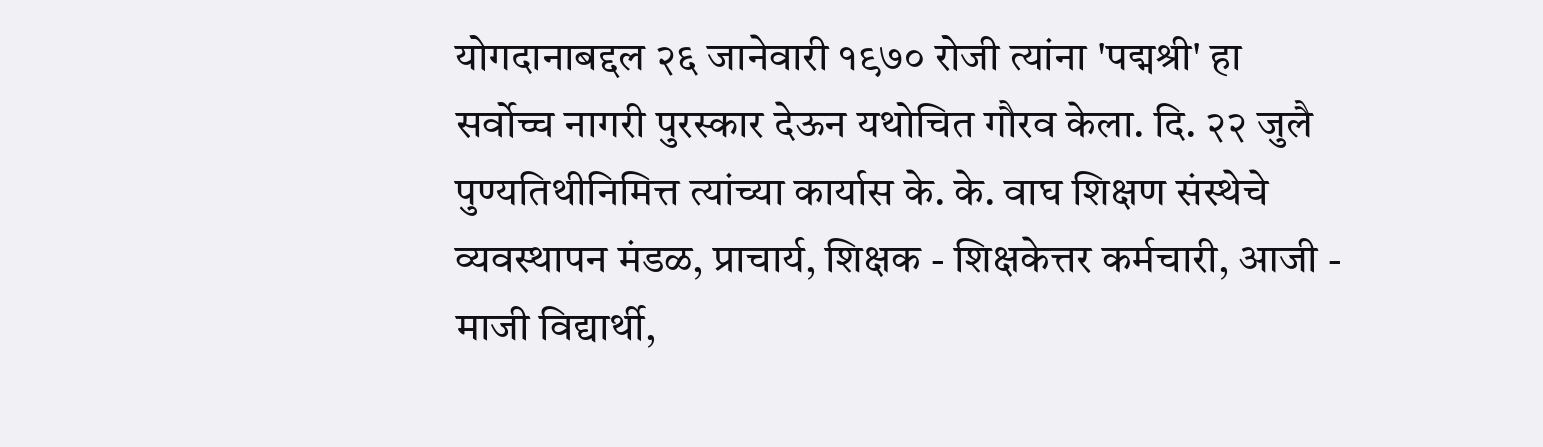योगदानाबद्दल २६ जानेवारी १९७० रोजी त्यांना 'पद्मश्री' हा सर्वोच्च नागरी पुरस्कार देऊन यथोचित गौरव केला. दि. २२ जुलै पुण्यतिथीनिमित्त त्यांच्या कार्यास के. के. वाघ शिक्षण संस्थेचे व्यवस्थापन मंडळ, प्राचार्य, शिक्षक - शिक्षकेत्तर कर्मचारी, आजी - माजी विद्यार्थी,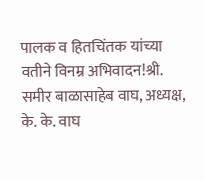पालक व हितचिंतक यांच्या वतीने विनम्र अभिवादन!श्री. समीर बाळासाहेब वाघ, अध्यक्ष, के. के. वाघ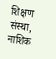शिक्षण संस्था, नाशिक